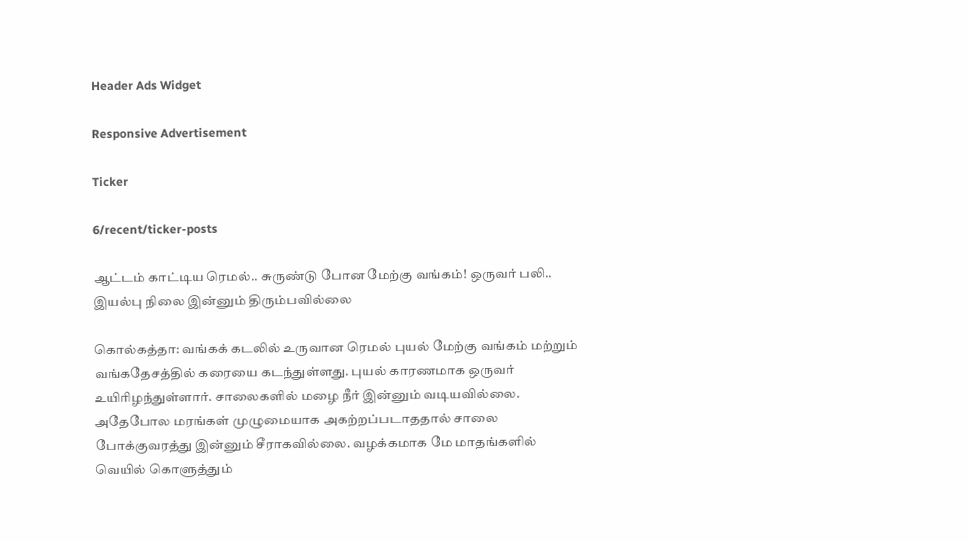Header Ads Widget

Responsive Advertisement

Ticker

6/recent/ticker-posts

ஆட்டம் காட்டிய ரெமல்.. சுருண்டு போன மேற்கு வங்கம்! ஒருவர் பலி.. இயல்பு நிலை இன்னும் திரும்பவில்லை

கொல்கத்தா: வங்கக் கடலில் உருவான ரெமல் புயல் மேற்கு வங்கம் மற்றும் வங்கதேசத்தில் கரையை கடந்துள்ளது. புயல் காரணமாக ஒருவர் உயிரிழந்துள்ளார். சாலைகளில் மழை நீர் இன்னும் வடியவில்லை. அதேபோல மரங்கள் முழுமையாக அகற்றப்படாததால் சாலை போக்குவரத்து இன்னும் சீராகவில்லை. வழக்கமாக மே மாதங்களில் வெயில் கொளுத்தும்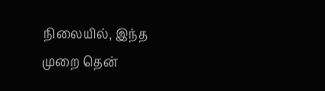நிலையில், இந்த முறை தென்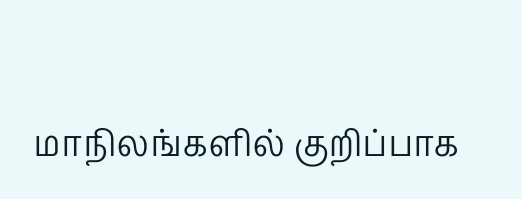மாநிலங்களில் குறிப்பாக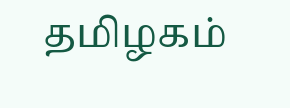தமிழகம்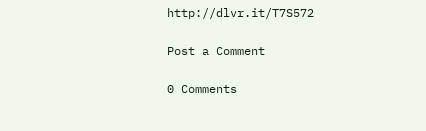http://dlvr.it/T7S572

Post a Comment

0 Comments